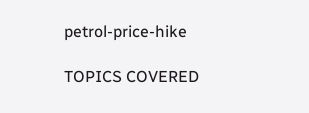petrol-price-hike

TOPICS COVERED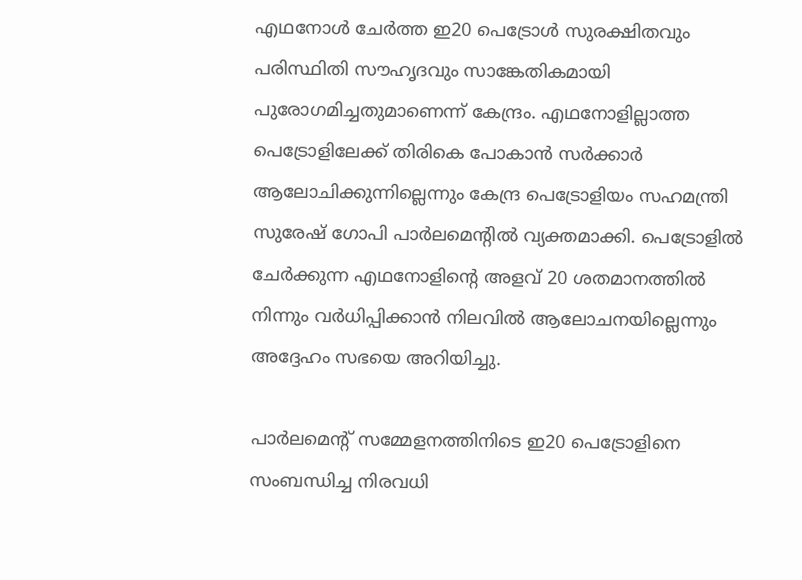എഥനോള്‍ ചേര്‍ത്ത ഇ20 പെട്രോള്‍ സുരക്ഷിതവും പരിസ്ഥിതി സൗഹൃദവും സാങ്കേതികമായി പുരോഗമിച്ചതുമാണെന്ന് കേന്ദ്രം. എഥനോളില്ലാത്ത പെട്രോളിലേക്ക് തിരികെ പോകാന്‍ സര്‍ക്കാര്‍ ആലോചിക്കുന്നില്ലെന്നും കേന്ദ്ര പെട്രോളിയം സഹമന്ത്രി സുരേഷ് ഗോപി പാര്‍ലമെന്റില്‍ വ്യക്തമാക്കി. പെട്രോളില്‍ ചേര്‍ക്കുന്ന എഥനോളിന്‍റെ അളവ് 20 ശതമാനത്തില്‍ നിന്നും വര്‍ധിപ്പിക്കാന്‍ നിലവില്‍ ആലോചനയില്ലെന്നും അദ്ദേഹം സഭയെ അറിയിച്ചു.

പാര്‍ലമെന്‍റ് സമ്മേളനത്തിനിടെ ഇ20 പെട്രോളിനെ സംബന്ധിച്ച നിരവധി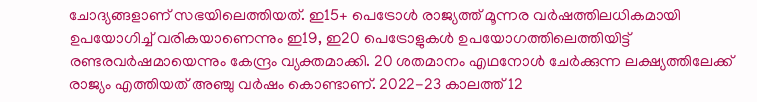ചോദ്യങ്ങളാണ് സഭയിലെത്തിയത്. ഇ15+ പെട്രോള്‍ രാജ്യത്ത് മൂന്നര വര്‍ഷത്തിലധികമായി ഉപയോഗിച്ച് വരികയാണെന്നും ഇ19, ഇ20 പെട്രോളുകള്‍ ഉപയോഗത്തിലെത്തിയിട്ട് രണ്ടരവര്‍ഷമായെന്നും കേന്ദ്രം വ്യക്തമാക്കി. 20 ശതമാനം എഥനോള്‍ ചേര്‍ക്കുന്ന ലക്ഷ്യത്തിലേക്ക് രാജ്യം എത്തിയത് അഞ്ചു വര്‍ഷം കൊണ്ടാണ്. 2022-23 കാലത്ത് 12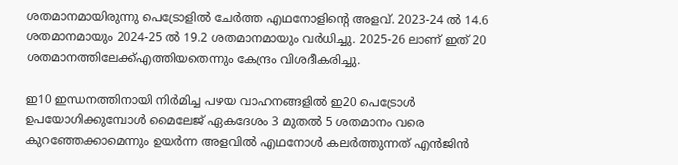ശതമാനമായിരുന്നു പെട്രോളില്‍ ചേര്‍ത്ത എഥനോളിന്‍റെ അളവ്. 2023-24 ല്‍ 14.6 ശതമാനമായും 2024-25 ല്‍ 19.2 ശതമാനമായും വര്‍ധിച്ചു. 2025-26 ലാണ് ഇത് 20 ശതമാനത്തിലേക്ക്എത്തിയതെന്നും കേന്ദ്രം വിശദീകരിച്ചു.

ഇ10 ഇന്ധനത്തിനായി നിർമിച്ച പഴയ വാഹനങ്ങളിൽ ഇ20 പെട്രോൾ ഉപയോഗിക്കുമ്പോൾ മൈലേജ് ഏകദേശം 3 മുതൽ 5 ശതമാനം വരെ കുറഞ്ഞേക്കാമെന്നും ഉയർന്ന അളവിൽ എഥനോൾ കലർത്തുന്നത് എന്‍ജിന്‍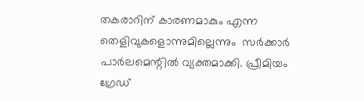തകരാറിന് കാരണമാകും എന്ന തെളിവുകളൊന്നുമില്ലെന്നും  സർക്കാർ പാർലമെന്റില്‍ വ്യക്തമാക്കി. പ്രീമിയം ഗ്രേഡ്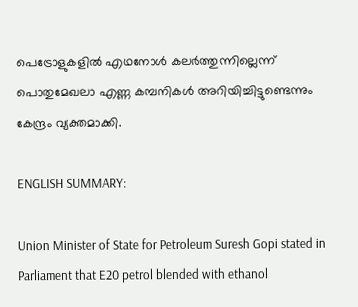പെട്രോളുകളിൽ എഥനോൾ കലർത്തുന്നില്ലെന്ന് പൊതുമേഖലാ എണ്ണ കമ്പനികൾ അറിയിച്ചിട്ടുണ്ടെന്നും കേന്ദ്രം വ്യക്തമാക്കി.

ENGLISH SUMMARY:

Union Minister of State for Petroleum Suresh Gopi stated in Parliament that E20 petrol blended with ethanol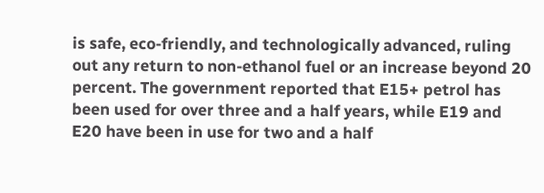is safe, eco-friendly, and technologically advanced, ruling out any return to non-ethanol fuel or an increase beyond 20 percent. The government reported that E15+ petrol has been used for over three and a half years, while E19 and E20 have been in use for two and a half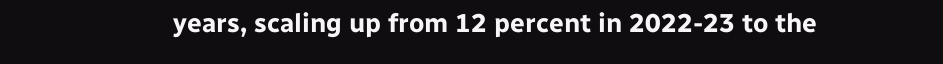years, scaling up from 12 percent in 2022-23 to the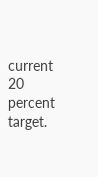current 20 percent target.